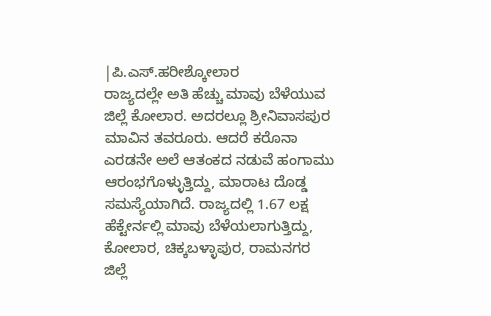|ಪಿ.ಎಸ್.ಹರೀಶ್ಕೋಲಾರ
ರಾಜ್ಯದಲ್ಲೇ ಅತಿ ಹೆಚ್ಚು ಮಾವು ಬೆಳೆಯುವ ಜಿಲ್ಲೆ ಕೋಲಾರ. ಅದರಲ್ಲೂ ಶ್ರೀನಿವಾಸಪುರ ಮಾವಿನ ತವರೂರು. ಆದರೆ ಕರೊನಾ ಎರಡನೇ ಅಲೆ ಆತಂಕದ ನಡುವೆ ಹಂಗಾಮು ಆರಂಭಗೊಳ್ಳುತ್ತಿದ್ದು, ಮಾರಾಟ ದೊಡ್ಡ ಸಮಸ್ಯೆಯಾಗಿದೆ. ರಾಜ್ಯದಲ್ಲಿ 1.67 ಲಕ್ಷ ಹೆಕ್ಟೇರ್ನಲ್ಲಿ ಮಾವು ಬೆಳೆಯಲಾಗುತ್ತಿದ್ದು, ಕೋಲಾರ, ಚಿಕ್ಕಬಳ್ಳಾಪುರ, ರಾಮನಗರ ಜಿಲ್ಲೆ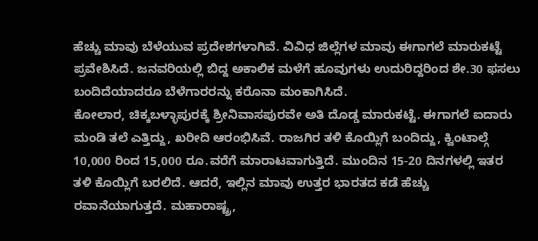ಹೆಚ್ಚು ಮಾವು ಬೆಳೆಯುವ ಪ್ರದೇಶಗಳಾಗಿವೆ. ವಿವಿಧ ಜಿಲ್ಲೆಗಳ ಮಾವು ಈಗಾಗಲೆ ಮಾರುಕಟ್ಟೆ ಪ್ರವೇಶಿಸಿದೆ. ಜನವರಿಯಲ್ಲಿ ಬಿದ್ದ ಅಕಾಲಿಕ ಮಳೆಗೆ ಹೂವುಗಳು ಉದುರಿದ್ದರಿಂದ ಶೇ.30 ಫಸಲು ಬಂದಿದೆಯಾದರೂ ಬೆಳೆಗಾರರನ್ನು ಕರೊನಾ ಮಂಕಾಗಿಸಿದೆ.
ಕೋಲಾರ, ಚಿಕ್ಕಬಳ್ಳಾಪುರಕ್ಕೆ ಶ್ರೀನಿವಾಸಪುರವೇ ಅತಿ ದೊಡ್ಡ ಮಾರುಕಟ್ಟೆ. ಈಗಾಗಲೆ ಐದಾರು ಮಂಡಿ ತಲೆ ಎತ್ತಿದ್ದು, ಖರೀದಿ ಆರಂಭಿಸಿವೆ. ರಾಜಗಿರ ತಳಿ ಕೊಯ್ಲಿಗೆ ಬಂದಿದ್ದು, ಕ್ವಿಂಟಾಲ್ಗೆ 10,000 ರಿಂದ 15,000 ರೂ.ವರೆಗೆ ಮಾರಾಟವಾಗುತ್ತಿದೆ. ಮುಂದಿನ 15-20 ದಿನಗಳಲ್ಲಿ ಇತರ ತಳಿ ಕೊಯ್ಲಿಗೆ ಬರಲಿದೆ. ಆದರೆ, ಇಲ್ಲಿನ ಮಾವು ಉತ್ತರ ಭಾರತದ ಕಡೆ ಹೆಚ್ಚು ರವಾನೆಯಾಗುತ್ತದೆ. ಮಹಾರಾಷ್ಟ್ರ,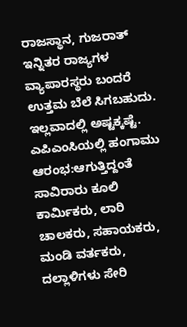ರಾಜಸ್ಥಾನ, ಗುಜರಾತ್ ಇನ್ನಿತರ ರಾಜ್ಯಗಳ ವ್ಯಾಪಾರಸ್ಥರು ಬಂದರೆ ಉತ್ತಮ ಬೆಲೆ ಸಿಗಬಹುದು. ಇಲ್ಲವಾದಲ್ಲಿ ಅಷ್ಟಕ್ಕಷ್ಟೆ.
ಎಪಿಎಂಸಿಯಲ್ಲಿ ಹಂಗಾಮು ಆರಂಭ:ಆಗುತ್ತಿದ್ದಂತೆ ಸಾವಿರಾರು ಕೂಲಿ ಕಾರ್ವಿುಕರು, ಲಾರಿ ಚಾಲಕರು, ಸಹಾಯಕರು, ಮಂಡಿ ವರ್ತಕರು, ದಲ್ಲಾಳಿಗಳು ಸೇರಿ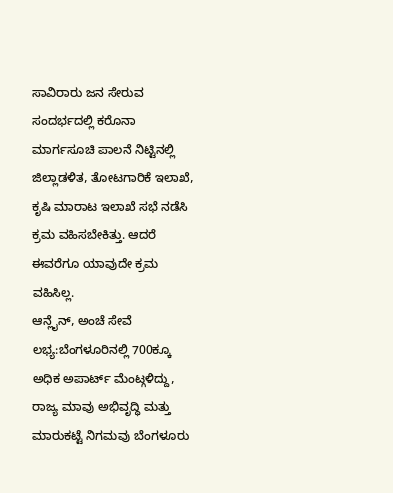ಸಾವಿರಾರು ಜನ ಸೇರುವ ಸಂದರ್ಭದಲ್ಲಿ ಕರೊನಾ ಮಾರ್ಗಸೂಚಿ ಪಾಲನೆ ನಿಟ್ಟಿನಲ್ಲಿ ಜಿಲ್ಲಾಡಳಿತ, ತೋಟಗಾರಿಕೆ ಇಲಾಖೆ, ಕೃಷಿ ಮಾರಾಟ ಇಲಾಖೆ ಸಭೆ ನಡೆಸಿ ಕ್ರಮ ವಹಿಸಬೇಕಿತ್ತು. ಆದರೆ ಈವರೆಗೂ ಯಾವುದೇ ಕ್ರಮ ವಹಿಸಿಲ್ಲ.
ಆನ್ಲೈನ್, ಅಂಚೆ ಸೇವೆ ಲಭ್ಯ:ಬೆಂಗಳೂರಿನಲ್ಲಿ 700ಕ್ಕೂ ಅಧಿಕ ಅಪಾರ್ಟ್ ಮೆಂಟ್ಗಳಿದ್ದು, ರಾಜ್ಯ ಮಾವು ಅಭಿವೃದ್ಧಿ ಮತ್ತು ಮಾರುಕಟ್ಟೆ ನಿಗಮವು ಬೆಂಗಳೂರು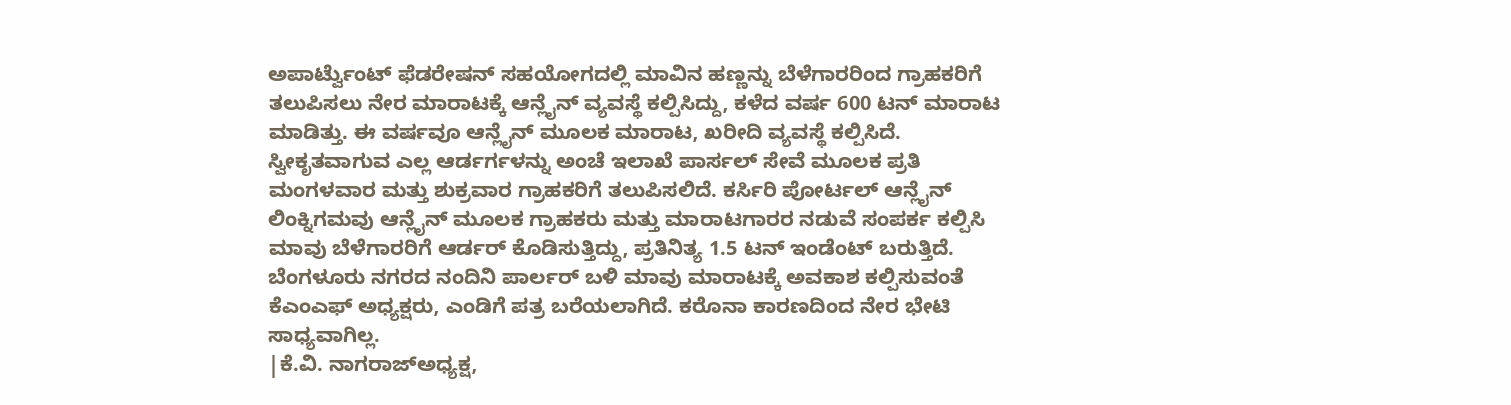ಅಪಾರ್ಟ್ವೆುಂಟ್ ಫೆಡರೇಷನ್ ಸಹಯೋಗದಲ್ಲಿ ಮಾವಿನ ಹಣ್ಣನ್ನು ಬೆಳೆಗಾರರಿಂದ ಗ್ರಾಹಕರಿಗೆ ತಲುಪಿಸಲು ನೇರ ಮಾರಾಟಕ್ಕೆ ಆನ್ಲೈನ್ ವ್ಯವಸ್ಥೆ ಕಲ್ಪಿಸಿದ್ದು, ಕಳೆದ ವರ್ಷ 600 ಟನ್ ಮಾರಾಟ ಮಾಡಿತ್ತು. ಈ ವರ್ಷವೂ ಆನ್ಲೈನ್ ಮೂಲಕ ಮಾರಾಟ, ಖರೀದಿ ವ್ಯವಸ್ಥೆ ಕಲ್ಪಿಸಿದೆ. ಸ್ವೀಕೃತವಾಗುವ ಎಲ್ಲ ಆರ್ಡರ್ಗಳನ್ನು ಅಂಚೆ ಇಲಾಖೆ ಪಾರ್ಸಲ್ ಸೇವೆ ಮೂಲಕ ಪ್ರತಿ ಮಂಗಳವಾರ ಮತ್ತು ಶುಕ್ರವಾರ ಗ್ರಾಹಕರಿಗೆ ತಲುಪಿಸಲಿದೆ. ಕರ್ಸಿರಿ ಪೋರ್ಟಲ್ ಆನ್ಲೈನ್ ಲಿಂಕ್ನಿಗಮವು ಆನ್ಲೈನ್ ಮೂಲಕ ಗ್ರಾಹಕರು ಮತ್ತು ಮಾರಾಟಗಾರರ ನಡುವೆ ಸಂಪರ್ಕ ಕಲ್ಪಿಸಿ ಮಾವು ಬೆಳೆಗಾರರಿಗೆ ಆರ್ಡರ್ ಕೊಡಿಸುತ್ತಿದ್ದು, ಪ್ರತಿನಿತ್ಯ 1.5 ಟನ್ ಇಂಡೆಂಟ್ ಬರುತ್ತಿದೆ. ಬೆಂಗಳೂರು ನಗರದ ನಂದಿನಿ ಪಾರ್ಲರ್ ಬಳಿ ಮಾವು ಮಾರಾಟಕ್ಕೆ ಅವಕಾಶ ಕಲ್ಪಿಸುವಂತೆ ಕೆಎಂಎಫ್ ಅಧ್ಯಕ್ಷರು, ಎಂಡಿಗೆ ಪತ್ರ ಬರೆಯಲಾಗಿದೆ. ಕರೊನಾ ಕಾರಣದಿಂದ ನೇರ ಭೇಟಿ ಸಾಧ್ಯವಾಗಿಲ್ಲ.
|ಕೆ.ವಿ. ನಾಗರಾಜ್ಅಧ್ಯಕ್ಷ,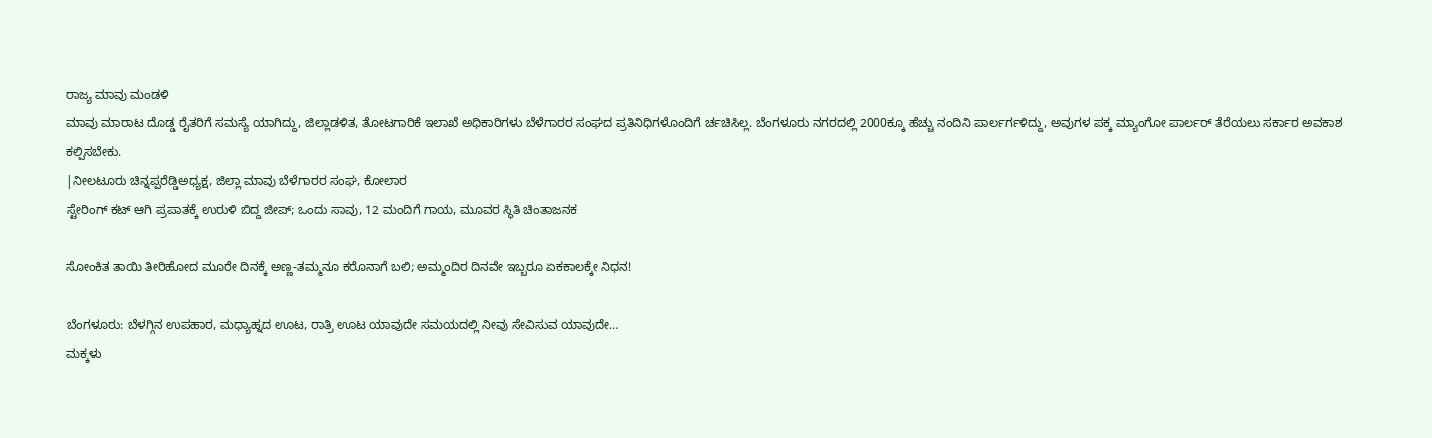ರಾಜ್ಯ ಮಾವು ಮಂಡಳಿ
ಮಾವು ಮಾರಾಟ ದೊಡ್ಡ ರೈತರಿಗೆ ಸಮಸ್ಯೆ ಯಾಗಿದ್ದು, ಜಿಲ್ಲಾಡಳಿತ, ತೋಟಗಾರಿಕೆ ಇಲಾಖೆ ಅಧಿಕಾರಿಗಳು ಬೆಳೆಗಾರರ ಸಂಘದ ಪ್ರತಿನಿಧಿಗಳೊಂದಿಗೆ ರ್ಚಚಿಸಿಲ್ಲ. ಬೆಂಗಳೂರು ನಗರದಲ್ಲಿ 2000ಕ್ಕೂ ಹೆಚ್ಚು ನಂದಿನಿ ಪಾರ್ಲರ್ಗಳಿದ್ದು, ಅವುಗಳ ಪಕ್ಕ ಮ್ಯಾಂಗೋ ಪಾರ್ಲರ್ ತೆರೆಯಲು ಸರ್ಕಾರ ಅವಕಾಶ ಕಲ್ಪಿಸಬೇಕು.
|ನೀಲಟೂರು ಚಿನ್ನಪ್ಪರೆಡ್ಡಿಅಧ್ಯಕ್ಷ, ಜಿಲ್ಲಾ ಮಾವು ಬೆಳೆಗಾರರ ಸಂಘ, ಕೋಲಾರ
ಸ್ಟೇರಿಂಗ್ ಕಟ್ ಆಗಿ ಪ್ರಪಾತಕ್ಕೆ ಉರುಳಿ ಬಿದ್ದ ಜೀಪ್; ಒಂದು ಸಾವು, 12 ಮಂದಿಗೆ ಗಾಯ, ಮೂವರ ಸ್ಥಿತಿ ಚಿಂತಾಜನಕ

ಸೋಂಕಿತ ತಾಯಿ ತೀರಿಹೋದ ಮೂರೇ ದಿನಕ್ಕೆ ಅಣ್ಣ-ತಮ್ಮನೂ ಕರೊನಾಗೆ ಬಲಿ; ಅಮ್ಮಂದಿರ ದಿನವೇ ಇಬ್ಬರೂ ಏಕಕಾಲಕ್ಕೇ ನಿಧನ!

ಬೆಂಗಳೂರು: ಬೆಳಗ್ಗಿನ ಉಪಹಾರ, ಮಧ್ಯಾಹ್ನದ ಊಟ, ರಾತ್ರಿ ಊಟ ಯಾವುದೇ ಸಮಯದಲ್ಲಿ ನೀವು ಸೇವಿಸುವ ಯಾವುದೇ…
ಮಕ್ಕಳು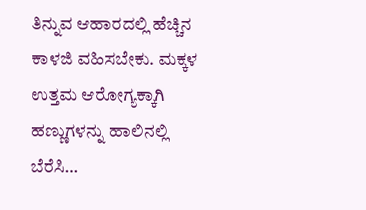ತಿನ್ನುವ ಆಹಾರದಲ್ಲಿ ಹೆಚ್ಚಿನ ಕಾಳಜಿ ವಹಿಸಬೇಕು. ಮಕ್ಕಳ ಉತ್ತಮ ಆರೋಗ್ಯಕ್ಕಾಗಿ ಹಣ್ಣುಗಳನ್ನು ಹಾಲಿನಲ್ಲಿ ಬೆರೆಸಿ…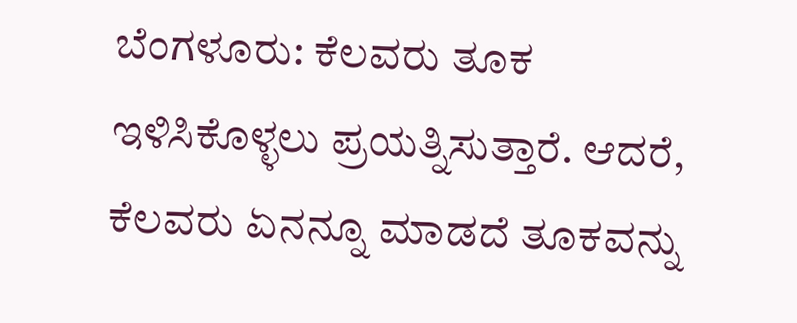ಬೆಂಗಳೂರು: ಕೆಲವರು ತೂಕ ಇಳಿಸಿಕೊಳ್ಳಲು ಪ್ರಯತ್ನಿಸುತ್ತಾರೆ. ಆದರೆ, ಕೆಲವರು ಏನನ್ನೂ ಮಾಡದೆ ತೂಕವನ್ನು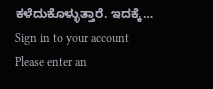ಕಳೆದುಕೊಳ್ಳುತ್ತಾರೆ. ಇದಕ್ಕೆ…
Sign in to your account
Please enter an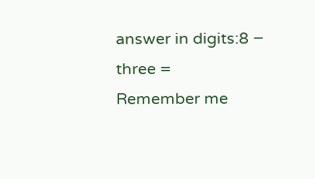answer in digits:8 − three =
Remember me